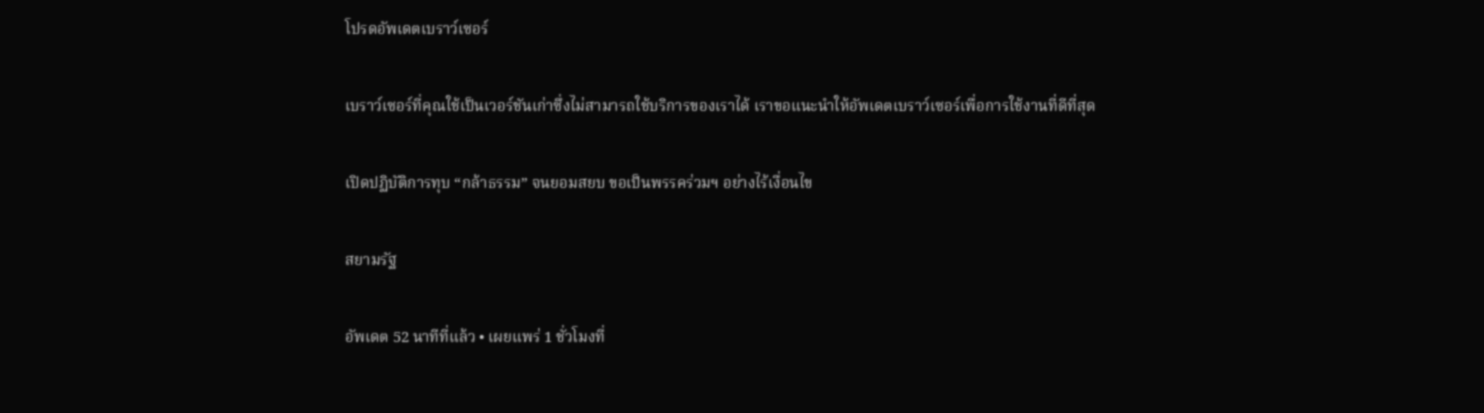โปรดอัพเดตเบราว์เซอร์

เบราว์เซอร์ที่คุณใช้เป็นเวอร์ชันเก่าซึ่งไม่สามารถใช้บริการของเราได้ เราขอแนะนำให้อัพเดตเบราว์เซอร์เพื่อการใช้งานที่ดีที่สุด

เปิดปฏิบัติการทุบ “กล้าธรรม” จนยอมสยบ ขอเป็นพรรคร่วมฯ อย่างไร้เงื่อนไข

สยามรัฐ

อัพเดต 52 นาทีที่แล้ว • เผยแพร่ 1 ชั่วโมงที่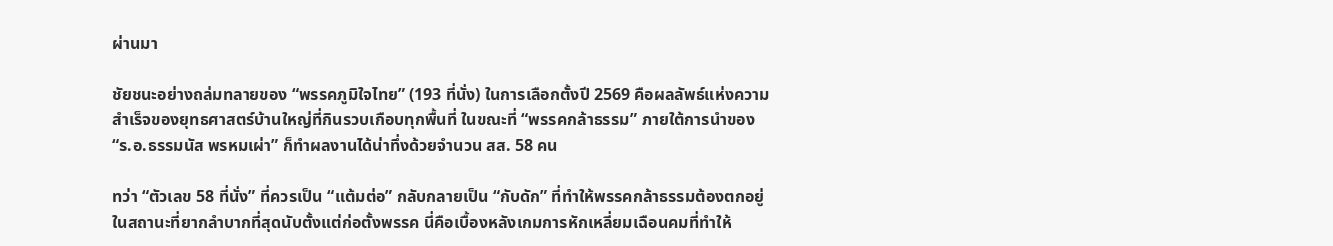ผ่านมา

ชัยชนะอย่างถล่มทลายของ “พรรคภูมิใจไทย” (193 ที่นั่ง) ในการเลือกตั้งปี 2569 คือผลลัพธ์แห่งความสำเร็จของยุทธศาสตร์บ้านใหญ่ที่กินรวบเกือบทุกพื้นที่ ในขณะที่ “พรรคกล้าธรรม” ภายใต้การนำของ “ร.อ.ธรรมนัส พรหมเผ่า” ก็ทำผลงานได้น่าทึ่งด้วยจำนวน สส. 58 คน

ทว่า “ตัวเลข 58 ที่นั่ง” ที่ควรเป็น “แต้มต่อ” กลับกลายเป็น “กับดัก” ที่ทำให้พรรคกล้าธรรมต้องตกอยู่ในสถานะที่ยากลำบากที่สุดนับตั้งแต่ก่อตั้งพรรค นี่คือเบื้องหลังเกมการหักเหลี่ยมเฉือนคมที่ทำให้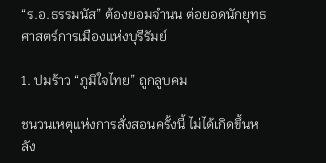“ร.อ.ธรรมนัส” ต้องยอมจำนน ต่อยอดนักยุทธศาสตร์การเมืองแห่งบุรีรัมย์

1. ปมร้าว “ภูมิใจไทย” ถูกลูบคม

ชนวนเหตุแห่งการสั่งสอนครั้งนี้ ไม่ได้เกิดขึ้นหลัง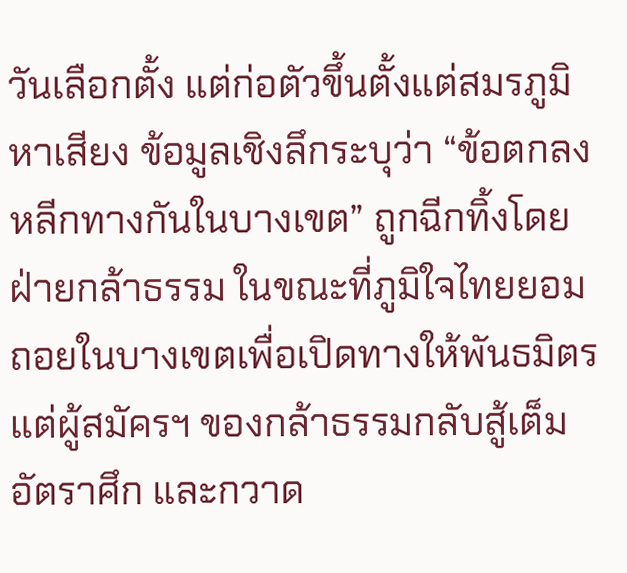วันเลือกตั้ง แต่ก่อตัวขึ้นตั้งแต่สมรภูมิหาเสียง ข้อมูลเชิงลึกระบุว่า “ข้อตกลงหลีกทางกันในบางเขต” ถูกฉีกทิ้งโดยฝ่ายกล้าธรรม ในขณะที่ภูมิใจไทยยอมถอยในบางเขตเพื่อเปิดทางให้พันธมิตร แต่ผู้สมัครฯ ของกล้าธรรมกลับสู้เต็มอัตราศึก และกวาด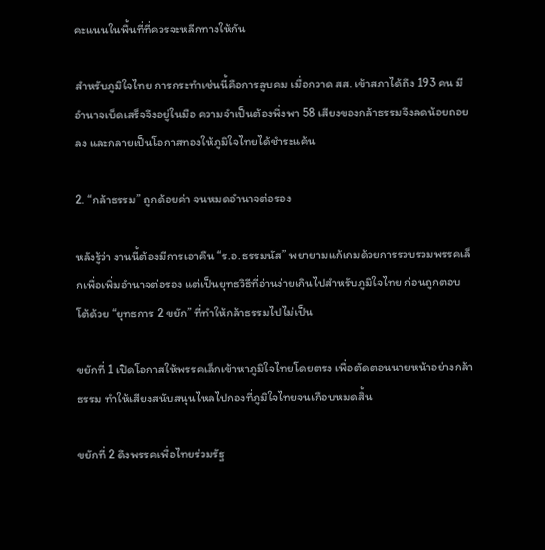คะแนนในพื้นที่ที่ควรจะหลีกทางให้กัน

สำหรับภูมิใจไทย การกระทำเช่นนี้คือการลูบคม เมื่อกวาด สส. เข้าสภาได้ถึง 193 คน มีอำนาจเบ็ดเสร็จจึงอยู่ในมือ ความจำเป็นต้องพึ่งพา 58 เสียงของกล้าธรรมจึงลดน้อยถอยลง และกลายเป็นโอกาสทองให้ภูมิใจไทยได้ชำระแค้น

2. “กล้าธรรม” ถูกด้อยค่า จนหมดอำนาจต่อรอง

หลังรู้ว่า งานนี้ต้องมีการเอาคืน “ร.อ.ธรรมนัส” พยายามแก้เกมด้วยการรวบรวมพรรคเล็กเพื่อเพิ่มอำนาจต่อรอง แต่เป็นยุทธวิธีที่อ่านง่ายเกินไปสำหรับภูมิใจไทย ก่อนถูกตอบโต้ด้วย “ยุทธการ 2 ขยัก” ที่ทำให้กล้าธรรมไปไม่เป็น

ขยักที่ 1 เปิดโอกาสให้พรรคเล็กเข้าหาภูมิใจไทยโดยตรง เพื่อตัดตอนนายหน้าอย่างกล้าธรรม ทำให้เสียงสนับสนุนไหลไปกองที่ภูมิใจไทยจนเกือบหมดสิ้น

ขยักที่ 2 ดึงพรรคเพื่อไทยร่วมรัฐ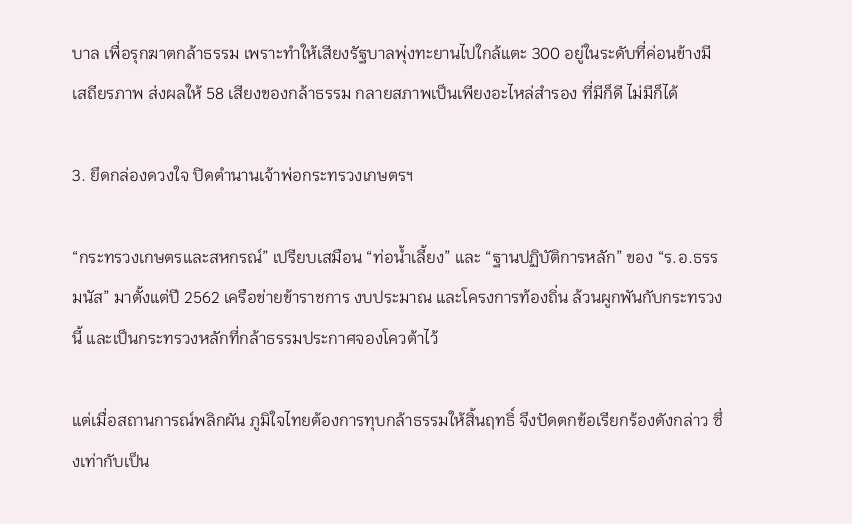บาล เพื่อรุกฆาตกล้าธรรม เพราะทำให้เสียงรัฐบาลพุ่งทะยานไปใกล้แตะ 300 อยู่ในระดับที่ค่อนข้างมีเสถียรภาพ ส่งผลให้ 58 เสียงของกล้าธรรม กลายสภาพเป็นเพียงอะไหล่สำรอง ที่มีก็ดี ไม่มีก็ได้

3. ยึดกล่องดวงใจ ปิดตำนานเจ้าพ่อกระทรวงเกษตรฯ

“กระทรวงเกษตรและสหกรณ์” เปรียบเสมือน “ท่อน้ำเลี้ยง” และ “ฐานปฏิบัติการหลัก” ของ “ร.อ.ธรรมนัส” มาตั้งแต่ปี 2562 เครือข่ายข้าราชการ งบประมาณ และโครงการท้องถิ่น ล้วนผูกพันกับกระทรวงนี้ และเป็นกระทรวงหลักที่กล้าธรรมประกาศจองโควต้าไว้

แต่เมื่อสถานการณ์พลิกผัน ภูมิใจไทยต้องการทุบกล้าธรรมให้สิ้นฤทธิ์ จึงปัดตกข้อเรียกร้องดังกล่าว ซึ่งเท่ากับเป็น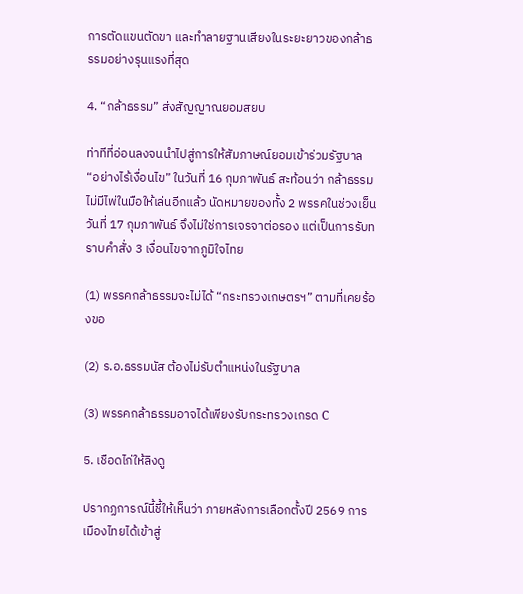การตัดแขนตัดขา และทำลายฐานเสียงในระยะยาวของกล้าธรรมอย่างรุนแรงที่สุด

4. “กล้าธรรม” ส่งสัญญาณยอมสยบ

ท่าทีที่อ่อนลงจนนำไปสู่การให้สัมภาษณ์ยอมเข้าร่วมรัฐบาล “อย่างไร้เงื่อนไข” ในวันที่ 16 กุมภาพันธ์ สะท้อนว่า กล้าธรรมไม่มีไพ่ในมือให้เล่นอีกแล้ว นัดหมายของทั้ง 2 พรรคในช่วงเย็นวันที่ 17 กุมภาพันธ์ จึงไม่ใช่การเจรจาต่อรอง แต่เป็นการรับทราบคำสั่ง 3 เงื่อนไขจากภูมิใจไทย

(1) พรรคกล้าธรรมจะไม่ได้ “กระทรวงเกษตรฯ” ตามที่เคยร้องขอ

(2) ร.อ.ธรรมนัส ต้องไม่รับตำแหน่งในรัฐบาล

(3) พรรคกล้าธรรมอาจได้เพียงรับกระทรวงเกรด C

5. เชือดไก่ให้ลิงดู

ปรากฏการณ์นี้ชี้ให้เห็นว่า ภายหลังการเลือกตั้งปี 2569 การเมืองไทยได้เข้าสู่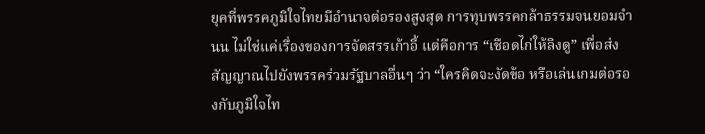ยุคที่พรรคภูมิใจไทยมีอำนาจต่อรองสูงสุด การทุบพรรคกล้าธรรมจนยอมจำนน ไม่ใช่แค่เรื่องของการจัดสรรเก้าอี้ แต่คือการ “เชือดไก่ให้ลิงดู” เพื่อส่งสัญญาณไปยังพรรคร่วมรัฐบาลอื่นๆ ว่า “ใครคิดจะงัดข้อ หรือเล่นเกมต่อรองกับภูมิใจไท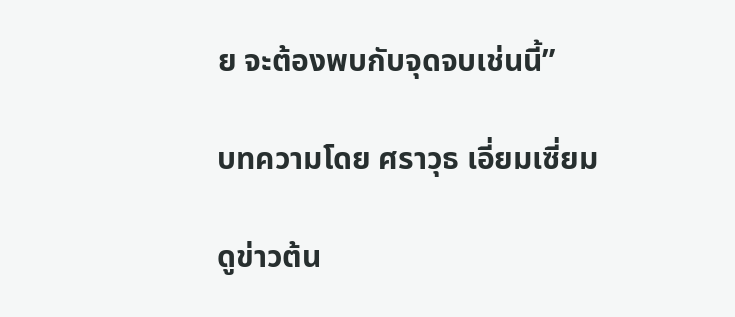ย จะต้องพบกับจุดจบเช่นนี้”

บทความโดย ศราวุธ เอี่ยมเซี่ยม

ดูข่าวต้น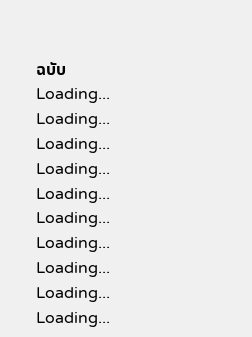ฉบับ
Loading...
Loading...
Loading...
Loading...
Loading...
Loading...
Loading...
Loading...
Loading...
Loading...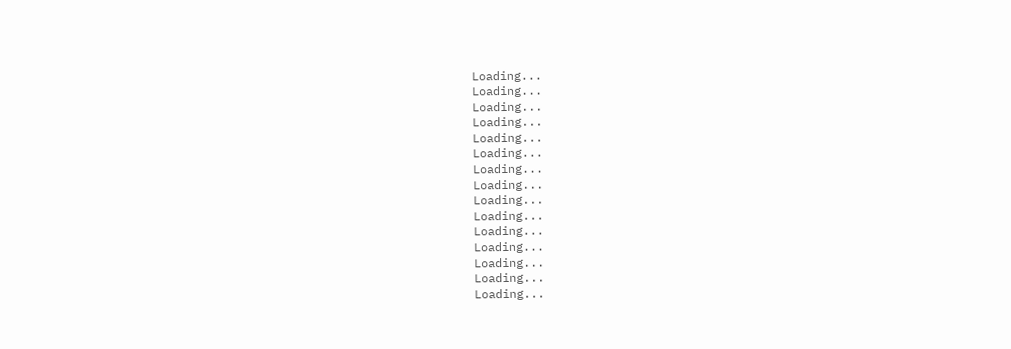Loading...
Loading...
Loading...
Loading...
Loading...
Loading...
Loading...
Loading...
Loading...
Loading...
Loading...
Loading...
Loading...
Loading...
Loading...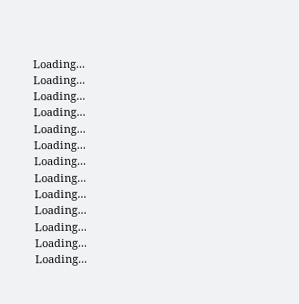Loading...
Loading...
Loading...
Loading...
Loading...
Loading...
Loading...
Loading...
Loading...
Loading...
Loading...
Loading...
Loading...